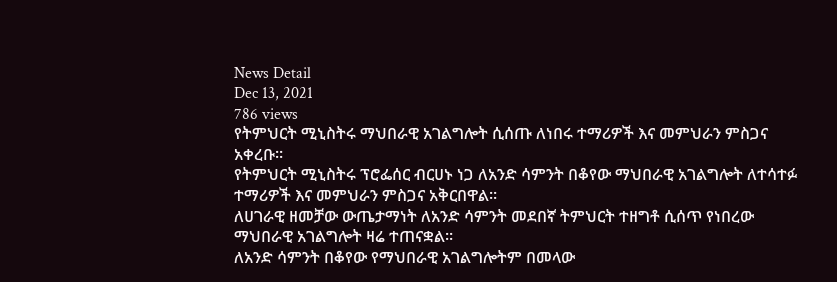News Detail
Dec 13, 2021
786 views
የትምህርት ሚኒስትሩ ማህበራዊ አገልግሎት ሲሰጡ ለነበሩ ተማሪዎች እና መምህራን ምስጋና አቀረቡ።
የትምህርት ሚኒስትሩ ፕሮፌሰር ብርሀኑ ነጋ ለአንድ ሳምንት በቆየው ማህበራዊ አገልግሎት ለተሳተፉ ተማሪዎች እና መምህራን ምስጋና አቅርበዋል።
ለሀገራዊ ዘመቻው ውጤታማነት ለአንድ ሳምንት መደበኛ ትምህርት ተዘግቶ ሲሰጥ የነበረው ማህበራዊ አገልግሎት ዛሬ ተጠናቋል።
ለአንድ ሳምንት በቆየው የማህበራዊ አገልግሎትም በመላው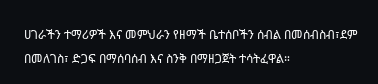ሀገራችን ተማሪዎች እና መምህራን የዘማች ቤተሰቦችን ሰብል በመሰብስብ፣ደም በመለገስ፣ ድጋፍ በማሰባሰብ እና ስንቅ በማዘጋጀት ተሳትፈዋል።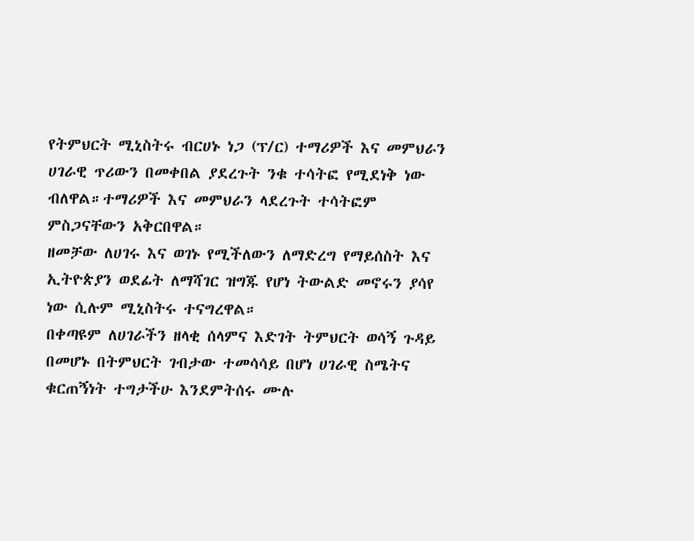የትምህርት ሚኒስትሩ ብርሀኑ ነጋ (ፕ/ር) ተማሪዎች እና መምህራን ሀገራዊ ጥሪውን በመቀበል ያደረጉት ንቁ ተሳትፎ የሚደነቅ ነው ብለዋል።ተማሪዎች እና መምህራን ላደረጉት ተሳትፎም ምስጋናቸውን አቅርበዋል።
ዘመቻው ለሀገሩ እና ወገኑ የሚችለውን ለማድረግ የማይሰስት እና ኢትዮጵያን ወደፊት ለማሻገር ዝግጁ የሆነ ትውልድ መኖሩን ያሳየ ነው ሲሉም ሚኒስትሩ ተናግረዋል።
በቀጣዩም ለሀገራችን ዘላቂ ሰላምና እድገት ትምህርት ወሳኝ ጉዳይ በመሆኑ በትምህርት ገብታው ተመሳሳይ በሆነ ሀገራዊ ስሜትና ቁርጠኝነት ተግታችሁ እንደምትሰሩ ሙሉ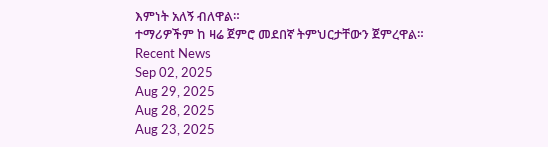እምነት አለኝ ብለዋል።
ተማሪዎችም ከ ዛሬ ጀምሮ መደበኛ ትምህርታቸውን ጀምረዋል።
Recent News
Sep 02, 2025
Aug 29, 2025
Aug 28, 2025
Aug 23, 2025